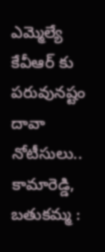ఎమ్మెల్యే కేవీఆర్ కు పరువునష్టం దావా నోటీసులు..
కామారెడ్డి, బతుకమ్మ :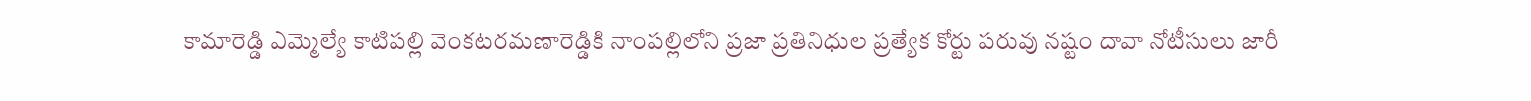కామారెడ్డి ఎమ్మెల్యే కాటిపల్లి వెంకటరమణారెడ్డికి నాంపల్లిలోని ప్రజా ప్రతినిధుల ప్రత్యేక కోర్టు పరువు నష్టం దావా నోటీసులు జారీ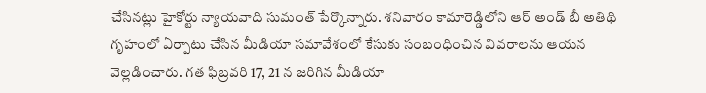చేసినట్లు హైకోర్టు న్యాయవాది సుమంత్ పేర్కొన్నారు. శనివారం కామారెడ్డిలోని ఆర్ అండ్ బీ అతిథి గృహంలో ఏర్పాటు చేసిన మీడియా సమావేశంలో కేసుకు సంబంధించిన వివరాలను ఆయన వెల్లడించారు. గత ఫిబ్రవరి 17, 21 న జరిగిన మీడియా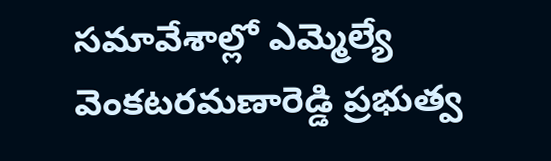సమావేశాల్లో ఎమ్మెల్యే వెంకటరమణారెడ్డి ప్రభుత్వ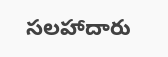సలహాదారు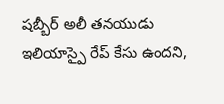షబ్బీర్ అలీ తనయుడు ఇలియాస్పై రేప్ కేసు ఉందని,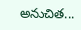అనుచిత...